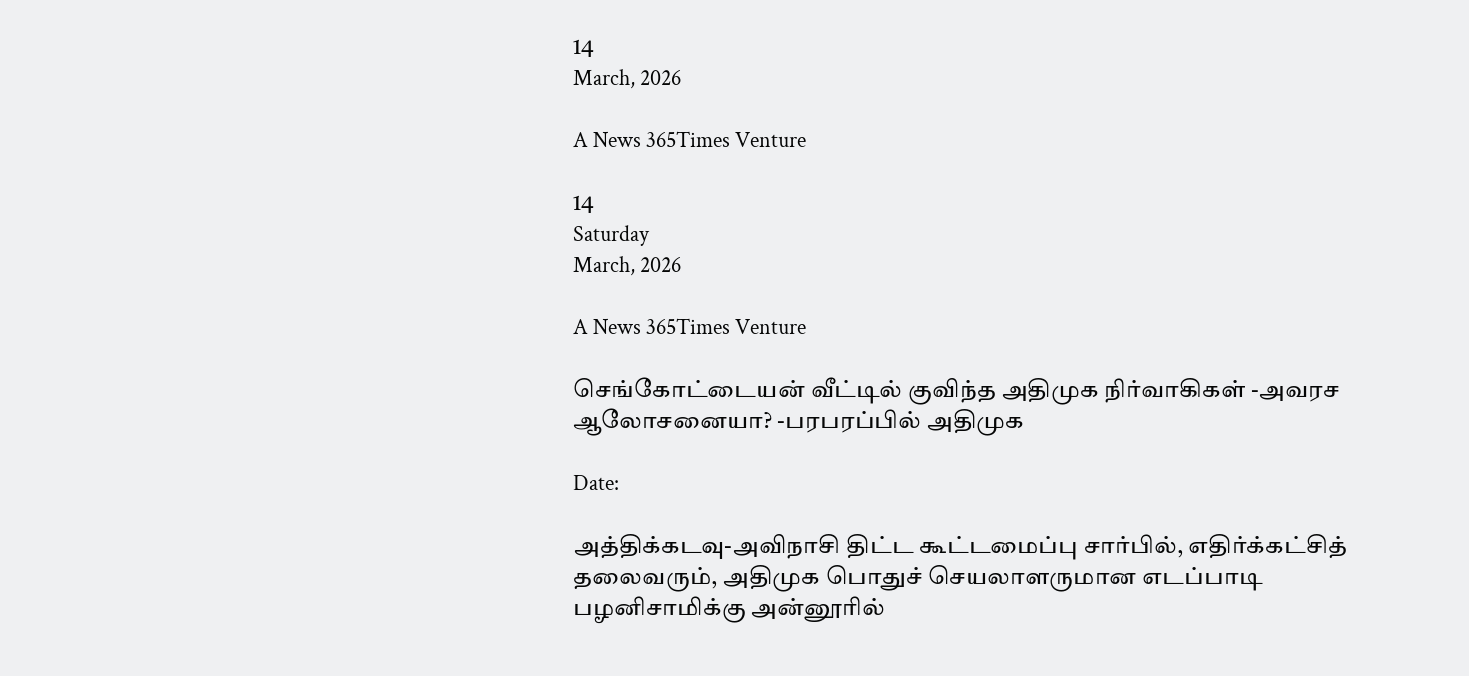14
March, 2026

A News 365Times Venture

14
Saturday
March, 2026

A News 365Times Venture

செங்கோட்டையன் வீட்டில் குவிந்த அதிமுக நிர்வாகிகள் -அவரச ஆலோசனையா? -பரபரப்பில் அதிமுக

Date:

அத்திக்கடவு-அவிநாசி திட்ட கூட்டமைப்பு சார்பில், எதிர்க்கட்சித் தலைவரும், அதிமுக பொதுச் செயலாளருமான எடப்பாடி பழனிசாமிக்கு அன்னூரில்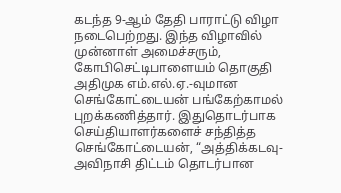கடந்த 9-ஆம் தேதி பாராட்டு விழா நடைபெற்றது. இந்த விழாவில் முன்னாள் அமைச்சரும், கோபிசெட்டிபாளையம் தொகுதி அதிமுக எம்.எல்.ஏ.-வுமான செங்கோட்டையன் பங்கேற்காமல் புறக்கணித்தார். இதுதொடர்பாக செய்தியாளர்களைச் சந்தித்த செங்கோட்டையன், “அத்திக்கடவு-அவிநாசி திட்டம் தொடர்பான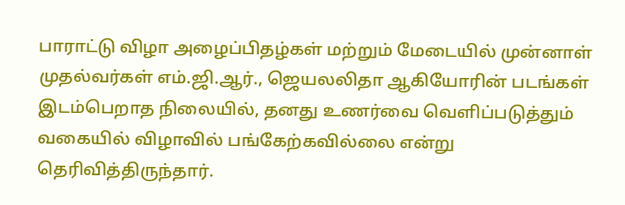பாராட்டு விழா அழைப்பிதழ்கள் மற்றும் மேடையில் முன்னாள் முதல்வர்கள் எம்.ஜி.ஆர்., ஜெயலலிதா ஆகியோரின் படங்கள் இடம்பெறாத நிலையில், தனது உணர்வை வெளிப்படுத்தும் வகையில் விழாவில் பங்கேற்கவில்லை என்று தெரிவித்திருந்தார்.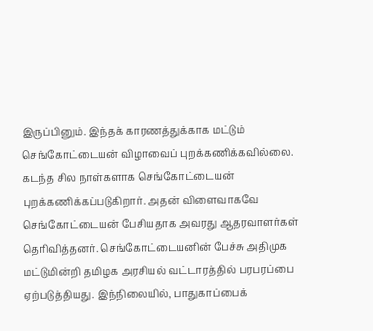இருப்பினும். இந்தக் காரணத்துக்காக மட்டும் செங்கோட்டையன் விழாவைப் புறக்கணிக்கவில்லை. கடந்த சில நாள்களாக செங்கோட்டையன் புறக்கணிக்கப்படுகிறார். அதன் விளைவாகவே செங்கோட்டையன் பேசியதாக அவரது ஆதரவாளர்கள் தெரிவித்தனர். செங்கோட்டையனின் பேச்சு அதிமுக மட்டுமின்றி தமிழக அரசியல் வட்டாரத்தில் பரபரப்பை ஏற்படுத்தியது. இந்நிலையில், பாதுகாப்பைக்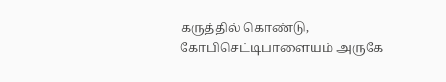கருத்தில் கொண்டு, கோபிசெட்டிபாளையம் அருகே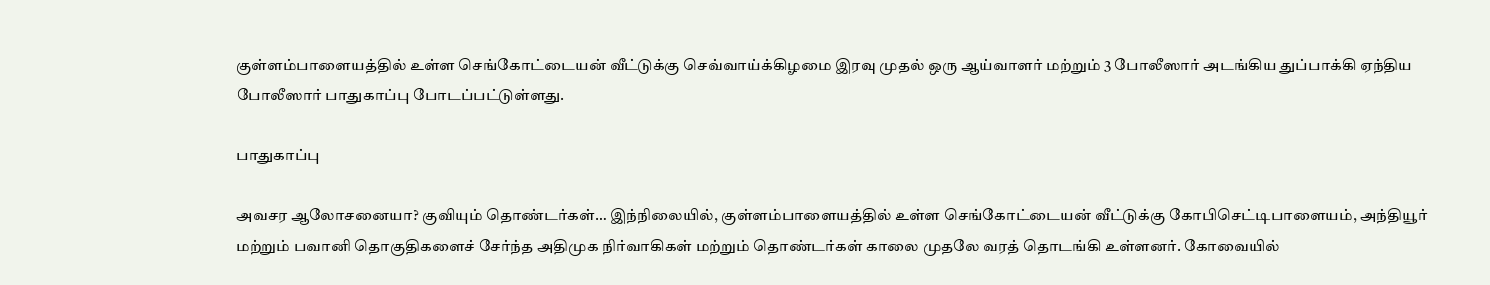குள்ளம்பாளையத்தில் உள்ள செங்கோட்டையன் வீட்டுக்கு செவ்வாய்க்கிழமை இரவு முதல் ஒரு ஆய்வாளர் மற்றும் 3 போலீஸார் அடங்கிய துப்பாக்கி ஏந்திய போலீஸார் பாதுகாப்பு போடப்பட்டுள்ளது.

பாதுகாப்பு

அவசர ஆலோசனையா? குவியும் தொண்டர்கள்… இந்நிலையில், குள்ளம்பாளையத்தில் உள்ள செங்கோட்டையன் வீட்டுக்கு கோபிசெட்டிபாளையம், அந்தியூர் மற்றும் பவானி தொகுதிகளைச் சேர்ந்த அதிமுக நிர்வாகிகள் மற்றும் தொண்டர்கள் காலை முதலே வரத் தொடங்கி உள்ளனர். கோவையில்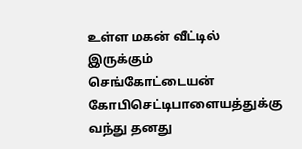உள்ள மகன் வீட்டில் இருக்கும் செங்கோட்டையன் கோபிசெட்டிபாளையத்துக்கு வந்து தனது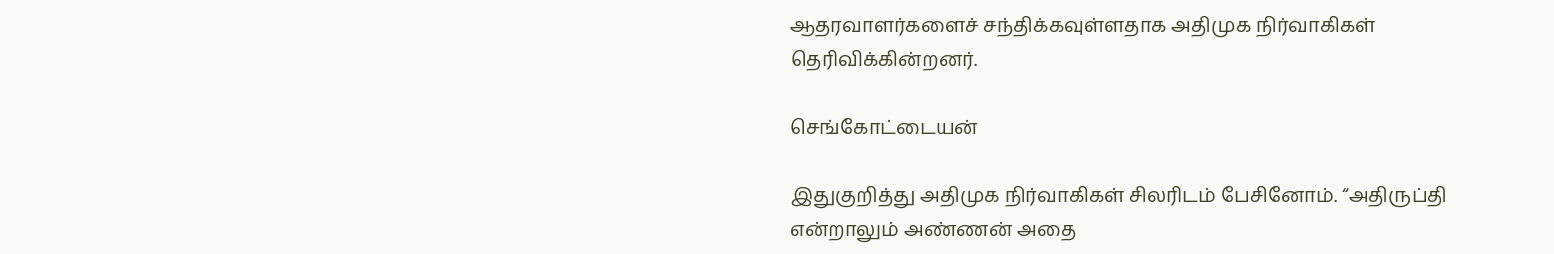ஆதரவாளர்களைச் சந்திக்கவுள்ளதாக அதிமுக நிர்வாகிகள் தெரிவிக்கின்றனர்.

செங்கோட்டையன்

இதுகுறித்து அதிமுக நிர்வாகிகள் சிலரிடம் பேசினோம். “அதிருப்தி என்றாலும் அண்ணன் அதை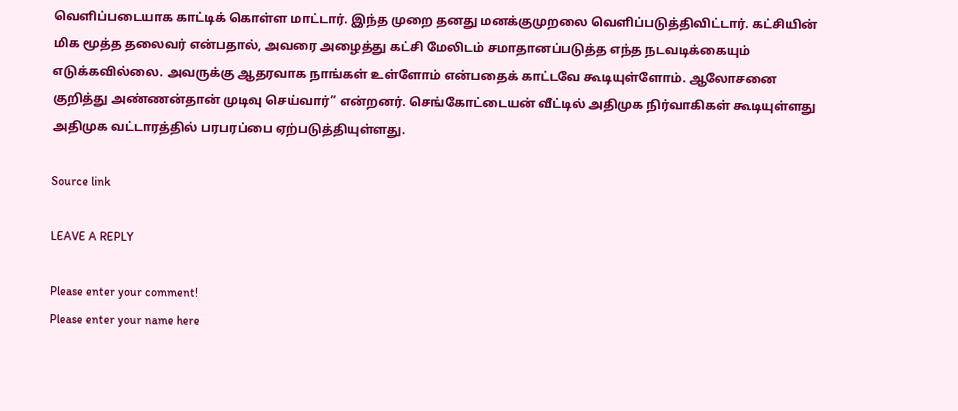வெளிப்படையாக காட்டிக் கொள்ள மாட்டார். இந்த முறை தனது மனக்குமுறலை வெளிப்படுத்திவிட்டார். கட்சியின் மிக மூத்த தலைவர் என்பதால், அவரை அழைத்து கட்சி மேலிடம் சமாதானப்படுத்த எந்த நடவடிக்கையும் எடுக்கவில்லை. அவருக்கு ஆதரவாக நாங்கள் உள்ளோம் என்பதைக் காட்டவே கூடியுள்ளோம். ஆலோசனை குறித்து அண்ணன்தான் முடிவு செய்வார்” என்றனர். செங்கோட்டையன் வீட்டில் அதிமுக நிர்வாகிகள் கூடியுள்ளது அதிமுக வட்டாரத்தில் பரபரப்பை ஏற்படுத்தியுள்ளது.

Source link

LEAVE A REPLY

Please enter your comment!
Please enter your name here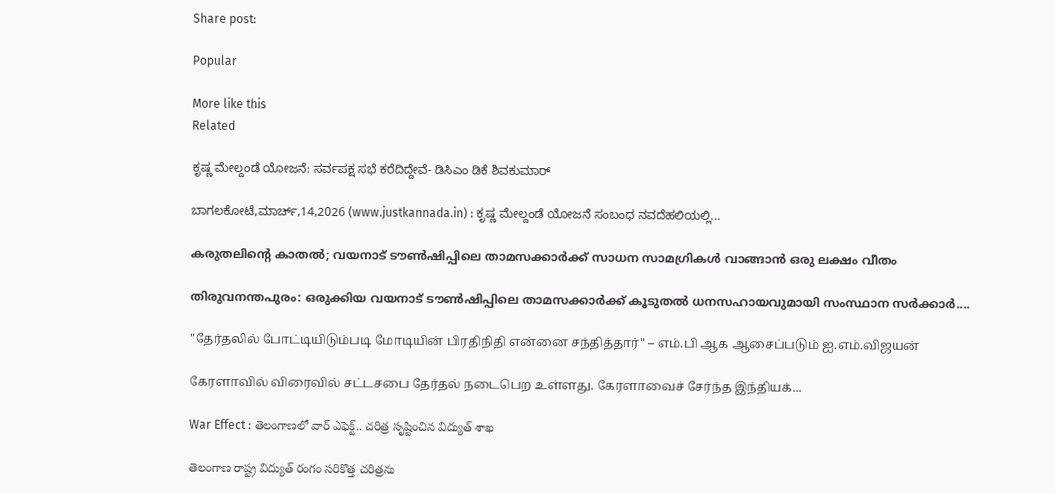Share post:

Popular

More like this
Related

ಕೃಷ್ಣ ಮೇಲ್ದಂಡೆ ಯೋಜನೆ: ಸರ್ವಪಕ್ಷ ಸಭೆ ಕರೆದಿದ್ದೇವೆ- ಡಿಸಿಎಂ ಡಿಕೆ ಶಿವಕುಮಾರ್

ಬಾಗಲಕೋಟೆ,ಮಾರ್ಚ್,14,2026 (www.justkannada.in) : ಕೃಷ್ಣ ಮೇಲ್ದಂಡೆ ಯೋಜನೆ ಸಂಬಂಧ ನವದೆಹಲಿಯಲ್ಲಿ...

കരുതലിന്റെ കാതല്‍; വയനാട് ടൗണ്‍ഷിപ്പിലെ താമസക്കാര്‍ക്ക് സാധന സാമഗ്രികള്‍ വാങ്ങാന്‍ ഒരു ലക്ഷം വീതം

തിരുവനന്തപുരം: ഒരുക്കിയ വയനാട് ടൗണ്‍ഷിപ്പിലെ താമസക്കാര്‍ക്ക് കൂടുതല്‍ ധനസഹായവുമായി സംസ്ഥാന സര്‍ക്കാര്‍....

"தேர்தலில் போட்டியிடும்படி மோடியின் பிரதிநிதி என்னை சந்தித்தார்" – எம்.பி ஆக ஆசைப்படும் ஐ.எம்.விஜயன்

கேரளாவில் விரைவில் சட்டசபை தேர்தல் நடைபெற உள்ளது. கேரளாவைச் சேர்ந்த இந்தியக்...

War Effect : తెలంగాణలో వార్ ఎఫెక్ట్.. చరిత్ర సృష్టించిన విద్యుత్ శాఖ

తెలంగాణ రాష్ట్ర విద్యుత్ రంగం సరికొత్త చరిత్రను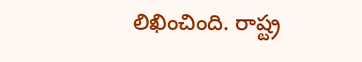లిఖించింది. రాష్ట్ర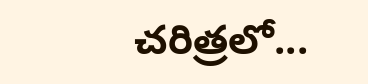చరిత్రలో...